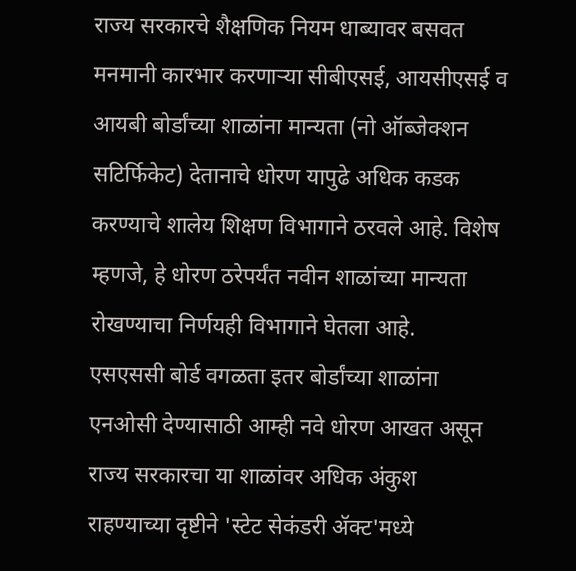राज्य सरकारचे शैक्षणिक नियम धाब्यावर बसवत मनमानी कारभार करणाऱ्या सीबीएसई, आयसीएसई व आयबी बोर्डांच्या शाळांना मान्यता (नो ऑब्जेक्शन सटिर्फिकेट) देतानाचे धोरण यापुढे अधिक कडक करण्याचे शालेय शिक्षण विभागाने ठरवले आहे. विशेष म्हणजे, हे धोरण ठरेपर्यंत नवीन शाळांच्या मान्यता रोखण्याचा निर्णयही विभागाने घेतला आहे.
एसएससी बोर्ड वगळता इतर बोर्डांच्या शाळांना एनओसी देण्यासाठी आम्ही नवे धोरण आखत असून राज्य सरकारचा या शाळांवर अधिक अंकुश राहण्याच्या दृष्टीने 'स्टेट सेकंडरी ॲक्ट'मध्ये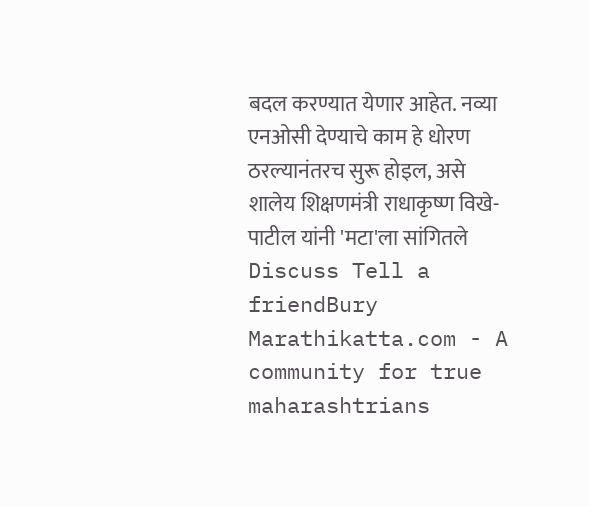बदल करण्यात येणार आहेत. नव्या एनओसी देण्याचे काम हे धोरण ठरल्यानंतरच सुरू होइल, असे शालेय शिक्षणमंत्री राधाकृष्ण विखे-पाटील यांनी 'मटा'ला सांगितले
Discuss Tell a friendBury
Marathikatta.com - A community for true maharashtrians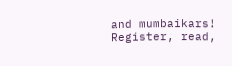and mumbaikars! Register, read,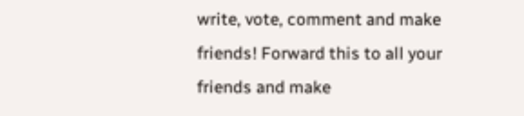write, vote, comment and make friends! Forward this to all your friends and make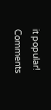it popular!
Comments